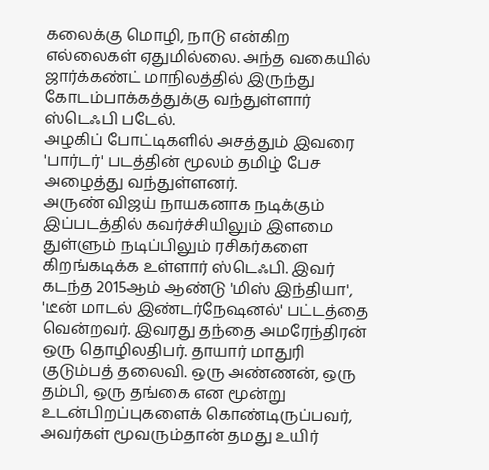கலைக்கு மொழி, நாடு என்கிற எல்லைகள் ஏதுமில்லை. அந்த வகையில் ஜார்க்கண்ட் மாநிலத்தில் இருந்து கோடம்பாக்கத்துக்கு வந்துள்ளார் ஸ்டெஃபி படேல்.
அழகிப் போட்டிகளில் அசத்தும் இவரை 'பார்டர்' படத்தின் மூலம் தமிழ் பேச அழைத்து வந்துள்ளனர்.
அருண் விஜய் நாயகனாக நடிக்கும் இப்படத்தில் கவர்ச்சியிலும் இளமை துள்ளும் நடிப்பிலும் ரசிகர்களை கிறங்கடிக்க உள்ளார் ஸ்டெஃபி. இவர் கடந்த 2015ஆம் ஆண்டு 'மிஸ் இந்தியா', 'டீன் மாடல் இண்டர்நேஷனல்' பட்டத்தை வென்றவர். இவரது தந்தை அமரேந்திரன் ஒரு தொழிலதிபர். தாயார் மாதுரி குடும்பத் தலைவி. ஒரு அண்ணன், ஒரு தம்பி, ஒரு தங்கை என மூன்று உடன்பிறப்புகளைக் கொண்டிருப்பவர், அவர்கள் மூவரும்தான் தமது உயிர்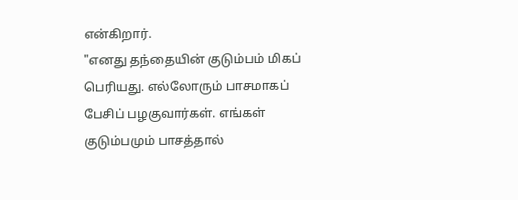என்கிறார்.
"எனது தந்தையின் குடும்பம் மிகப் பெரியது. எல்லோரும் பாசமாகப் பேசிப் பழகுவார்கள். எங்கள் குடும்பமும் பாசத்தால்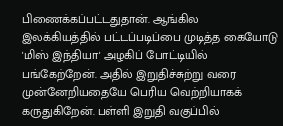பிணைக்கப்பட்டதுதான். ஆங்கில இலக்கியத்தில் பட்டப்படிப்பை முடித்த கையோடு 'மிஸ் இந்தியா' அழகிப் போட்டியில் பங்கேற்றேன். அதில் இறுதிச்சுற்று வரை முன்னேறியதையே பெரிய வெற்றியாகக் கருதுகிறேன். பள்ளி இறுதி வகுப்பில்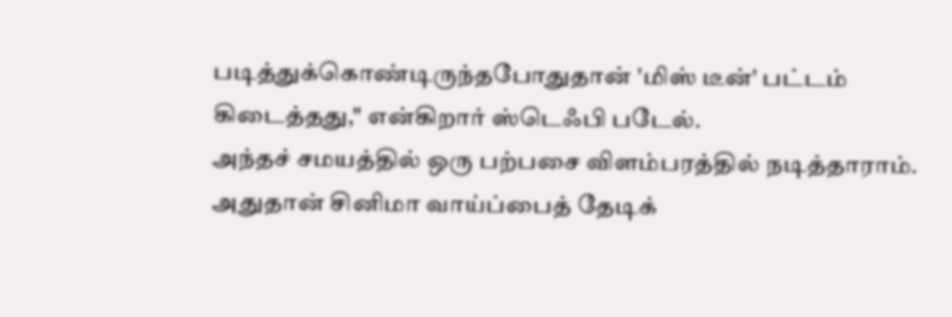படித்துக்கொண்டிருந்தபோதுதான் 'மிஸ் டீன்' பட்டம் கிடைத்தது," என்கிறார் ஸ்டெஃபி படேல்.
அந்தச் சமயத்தில் ஒரு பற்பசை விளம்பரத்தில் நடித்தாராம். அதுதான் சினிமா வாய்ப்பைத் தேடிக்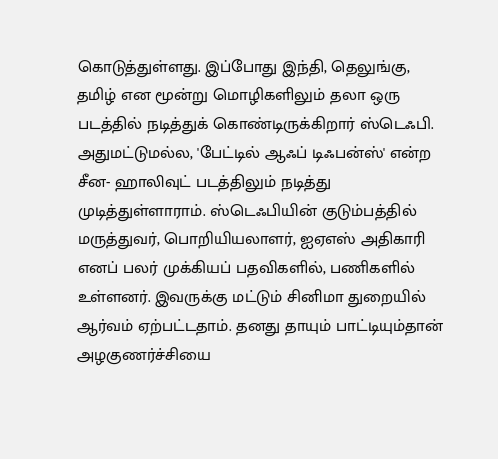கொடுத்துள்ளது. இப்போது இந்தி, தெலுங்கு, தமிழ் என மூன்று மொழிகளிலும் தலா ஒரு படத்தில் நடித்துக் கொண்டிருக்கிறார் ஸ்டெஃபி.
அதுமட்டுமல்ல, 'பேட்டில் ஆஃப் டிஃபன்ஸ்' என்ற சீன- ஹாலிவுட் படத்திலும் நடித்து முடித்துள்ளாராம். ஸ்டெஃபியின் குடும்பத்தில் மருத்துவர், பொறியியலாளர், ஐஏஎஸ் அதிகாரி எனப் பலர் முக்கியப் பதவிகளில், பணிகளில் உள்ளனர். இவருக்கு மட்டும் சினிமா துறையில் ஆர்வம் ஏற்பட்டதாம். தனது தாயும் பாட்டியும்தான் அழகுணர்ச்சியை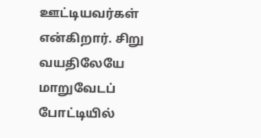ஊட்டியவர்கள் என்கிறார். சிறு வயதிலேயே மாறுவேடப் போட்டியில்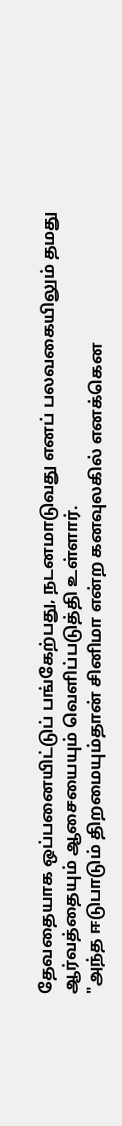தேவதையாக ஒப்பனையிட்டுப் பங்கேற்பது, நடனமாடுவது எனப் பலவகையிலும் தமது ஆர்வத்தையும் ஆசையையும் வெளிப்படுத்தி உள்ளார்.
"அந்த ஈடுபாடும் திறமையும்தான் சினிமா என்ற கனவுலகில் எனக்கென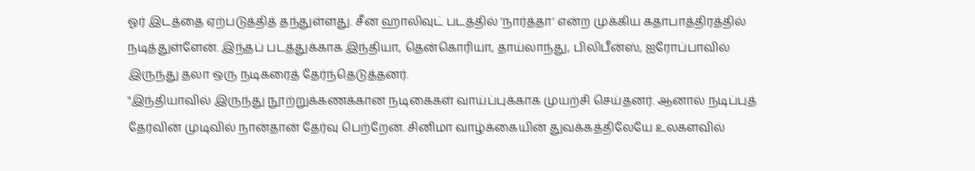ஓர் இடத்தை ஏற்படுத்தித் தந்துள்ளது. சீன ஹாலிவுட் படத்தில் 'நார்த்தா' என்ற முக்கிய கதாபாத்திரத்தில் நடித்துள்ளேன். இந்தப் படத்துக்காக இந்தியா, தென்கொரியா, தாய்லாந்து, பிலிபீன்ஸ், ஐரோப்பாவில் இருந்து தலா ஒரு நடிகரைத் தேர்ந்தெடுத்தனர்.
"இந்தியாவில் இருந்து நூற்றுக்கணக்கான நடிகைகள் வாய்ப்புக்காக முயற்சி செய்தனர். ஆனால் நடிப்புத் தேர்வின் முடிவில் நான்தான் தேர்வு பெற்றேன். சினிமா வாழ்க்கையின் துவக்கத்திலேயே உலகளவில்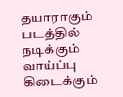தயாராகும் படத்தில் நடிக்கும் வாய்ப்பு கிடைக்கும்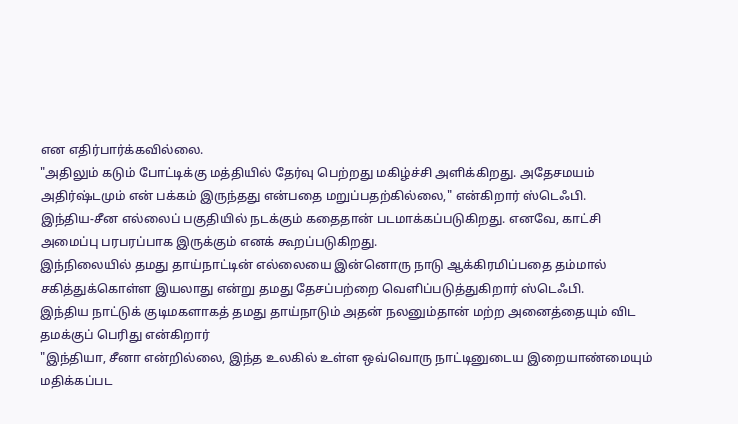என எதிர்பார்க்கவில்லை.
"அதிலும் கடும் போட்டிக்கு மத்தியில் தேர்வு பெற்றது மகிழ்ச்சி அளிக்கிறது. அதேசமயம் அதிர்ஷ்டமும் என் பக்கம் இருந்தது என்பதை மறுப்பதற்கில்லை," என்கிறார் ஸ்டெஃபி.
இந்திய-சீன எல்லைப் பகுதியில் நடக்கும் கதைதான் படமாக்கப்படுகிறது. எனவே, காட்சி அமைப்பு பரபரப்பாக இருக்கும் எனக் கூறப்படுகிறது.
இந்நிலையில் தமது தாய்நாட்டின் எல்லையை இன்னொரு நாடு ஆக்கிரமிப்பதை தம்மால் சகித்துக்கொள்ள இயலாது என்று தமது தேசப்பற்றை வெளிப்படுத்துகிறார் ஸ்டெஃபி.
இந்திய நாட்டுக் குடிமகளாகத் தமது தாய்நாடும் அதன் நலனும்தான் மற்ற அனைத்தையும் விட தமக்குப் பெரிது என்கிறார்
"இந்தியா, சீனா என்றில்லை, இந்த உலகில் உள்ள ஒவ்வொரு நாட்டினுடைய இறையாண்மையும் மதிக்கப்பட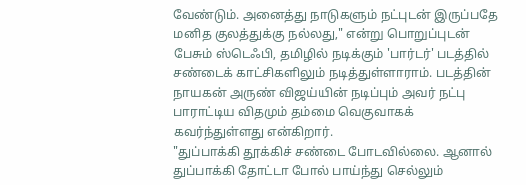வேண்டும். அனைத்து நாடுகளும் நட்புடன் இருப்பதே மனித குலத்துக்கு நல்லது," என்று பொறுப்புடன் பேசும் ஸ்டெஃபி, தமிழில் நடிக்கும் 'பார்டர்' படத்தில் சண்டைக் காட்சிகளிலும் நடித்துள்ளாராம். படத்தின் நாயகன் அருண் விஜய்யின் நடிப்பும் அவர் நட்பு பாராட்டிய விதமும் தம்மை வெகுவாகக் கவர்ந்துள்ளது என்கிறார்.
"துப்பாக்கி தூக்கிச் சண்டை போடவில்லை. ஆனால் துப்பாக்கி தோட்டா போல் பாய்ந்து செல்லும்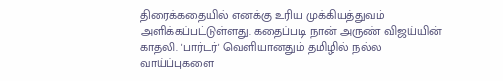திரைக்கதையில் எனக்கு உரிய முக்கியத்துவம் அளிக்கப்பட்டுள்ளது. கதைப்படி நான் அருண் விஜய்யின் காதலி. 'பார்டர்' வெளியானதும் தமிழில் நல்ல வாய்ப்புகளை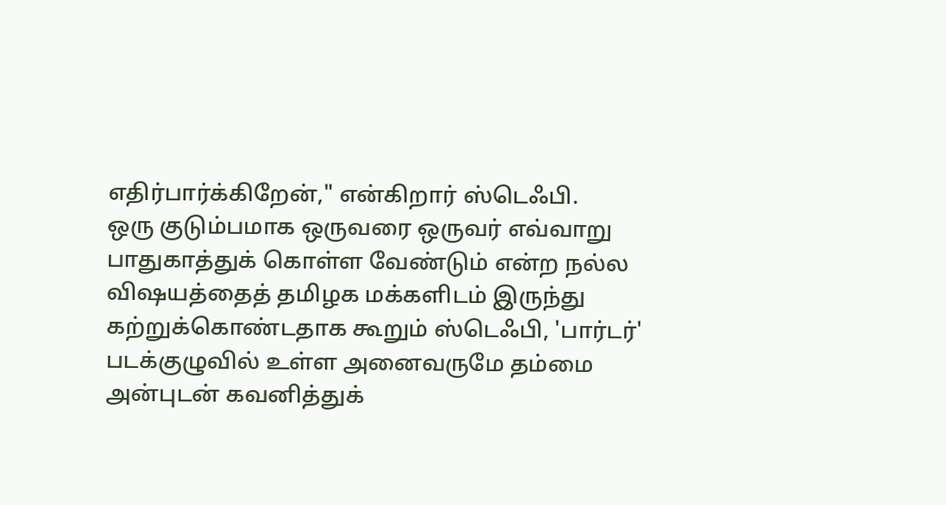எதிர்பார்க்கிறேன்," என்கிறார் ஸ்டெஃபி.
ஒரு குடும்பமாக ஒருவரை ஒருவர் எவ்வாறு பாதுகாத்துக் கொள்ள வேண்டும் என்ற நல்ல விஷயத்தைத் தமிழக மக்களிடம் இருந்து கற்றுக்கொண்டதாக கூறும் ஸ்டெஃபி, 'பார்டர்' படக்குழுவில் உள்ள அனைவருமே தம்மை அன்புடன் கவனித்துக்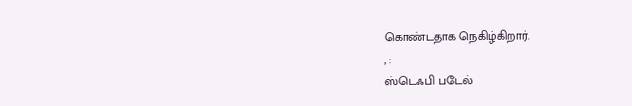கொண்டதாக நெகிழ்கிறார்.
, :
ஸ்டெஃபி படேல்